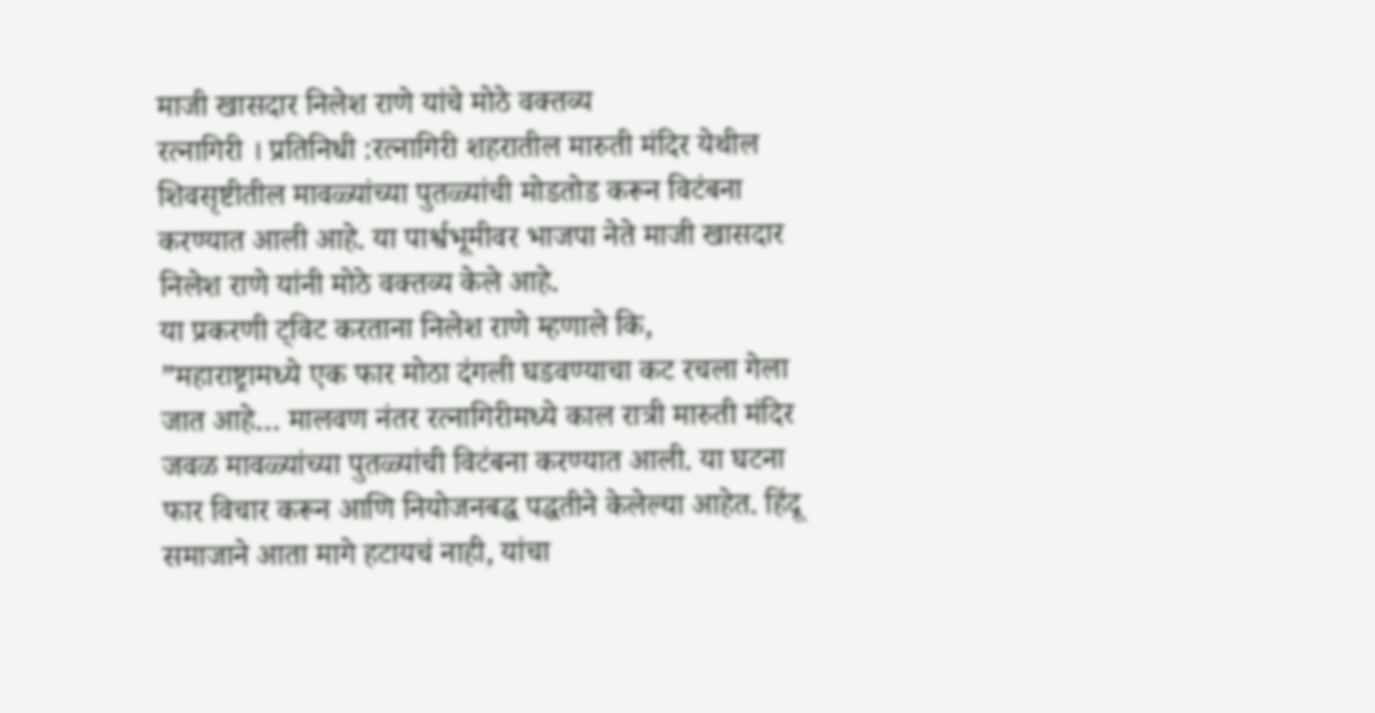माजी खासदार निलेश राणे यांचे मोठे वक्तव्य
रत्नागिरी । प्रतिनिधी :रत्नागिरी शहरातील मारुती मंदिर येथील शिवसृष्टीतील मावळ्यांच्या पुतळ्यांची मोडतोड करून विटंबना करण्यात आली आहे. या पार्श्वभूमीवर भाजपा नेते माजी खासदार निलेश राणे यांनी मोठे वक्तव्य केले आहे.
या प्रकरणी ट्विट करताना निलेश राणे म्हणाले कि, ”महाराष्ट्रामध्ये एक फार मोठा दंगली घडवण्याचा कट रचला गेला जात आहे… मालवण नंतर रत्नागिरीमध्ये काल रात्री मारुती मंदिर जवळ मावळ्यांच्या पुतळ्यांची विटंबना करण्यात आली. या घटना फार विचार करून आणि नियोजनबद्ध पद्धतीने केलेल्या आहेत. हिंदू समाजाने आता मागे हटायचं नाही, यांचा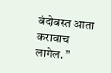बंदोबस्त आता करावाच लागेल. ”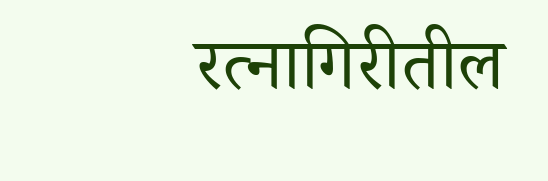रत्नागिरीतील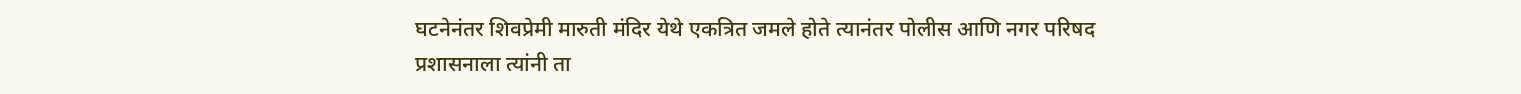घटनेनंतर शिवप्रेमी मारुती मंदिर येथे एकत्रित जमले होते त्यानंतर पोलीस आणि नगर परिषद प्रशासनाला त्यांनी ता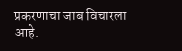प्रकरणाचा जाब विचारला आहे.